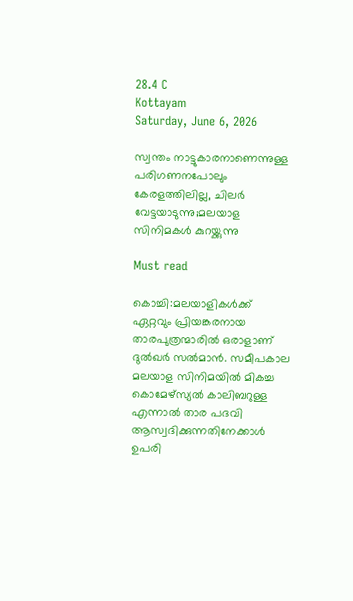28.4 C
Kottayam
Saturday, June 6, 2026

സ്വന്തം നാട്ടുകാരനാണെന്നുള്ള പരിഗണനപോലും കേരളത്തിലില്ല, ചിലർ വേട്ടയാടുന്നു;മലയാള സിനിമകൾ കുറയ്ക്കുന്നു

Must read

കൊച്ചി:മലയാളികൾക്ക് ഏറ്റവും പ്രിയങ്കരനായ താരപുത്രന്മാരിൽ ഒരാളാണ് ദുൽഖർ സൽമാൻ. സമീപകാല മലയാള സിനിമയിൽ മികച്ച കൊമേഴ്സ്യൽ കാലിബറുള്ള എന്നാൽ താര പദവി ആസ്വദിക്കുന്നതിനേക്കാൾ ഉപരി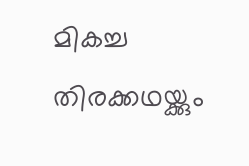മികച്ച തിരക്കഥയ്ക്കും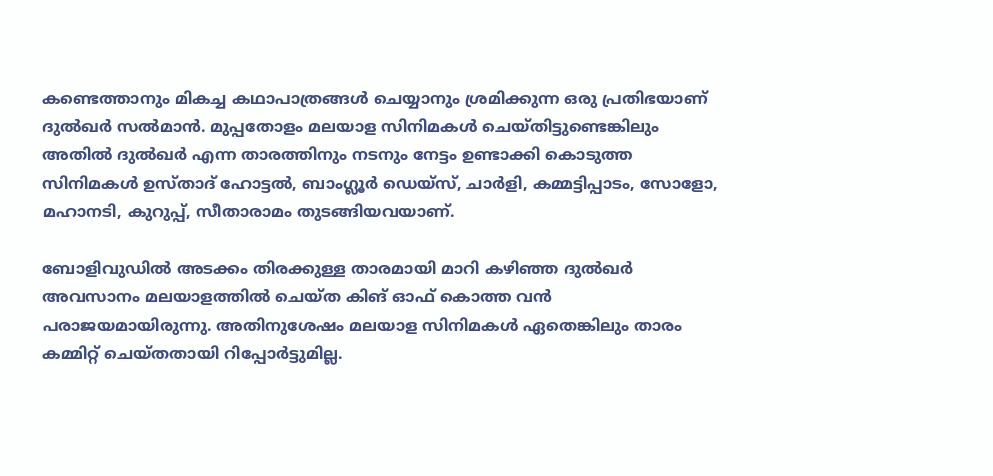കണ്ടെത്താനും മികച്ച കഥാപാത്രങ്ങൾ ചെയ്യാനും ശ്രമിക്കുന്ന ഒരു പ്രതിഭയാണ് ദുൽഖർ സൽമാൻ. മുപ്പതോളം മലയാള സിനിമകൾ ചെയ്തിട്ടുണ്ടെങ്കിലും അതിൽ ദുൽഖർ എന്ന താരത്തിനും നടനും നേട്ടം ഉണ്ടാക്കി കൊടുത്ത സിനിമകൾ ഉസ്താദ് ഹോട്ടൽ, ബാംഗ്ലൂർ ഡെയ്സ്, ചാർളി, കമ്മട്ടിപ്പാടം, സോളോ, മഹാനടി, കുറുപ്പ്, സീതാരാമം തുടങ്ങിയവയാണ്.

ബോളിവുഡിൽ അടക്കം തിരക്കുള്ള താരമായി മാറി കഴിഞ്ഞ ദുൽഖർ അവസാനം മലയാളത്തിൽ ചെയ്ത കിങ് ഓഫ് കൊത്ത വൻ പരാജയമായിരുന്നു. അതിനുശേഷം മലയാള സിനിമകൾ ഏതെങ്കിലും താരം കമ്മിറ്റ് ചെയ്തതായി റിപ്പോർട്ടുമില്ല.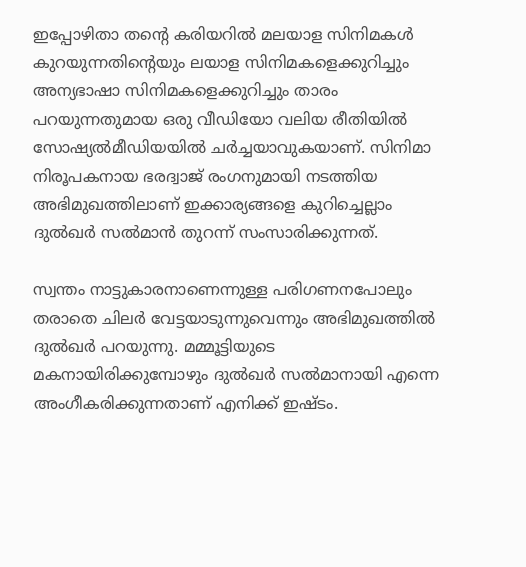ഇപ്പോഴിതാ തന്റെ കരിയറിൽ മലയാള സിനിമകൾ കുറയുന്നതിന്റെയും ലയാള സിനിമകളെക്കുറിച്ചും അന്യഭാഷാ സിനിമകളെക്കുറിച്ചും താരം പറയുന്നതുമായ ഒരു വീഡിയോ വലിയ രീതിയിൽ സോഷ്യൽമീഡിയയിൽ ചർച്ചയാവുകയാണ്. സിനിമാ നിരൂപകനായ ഭരദ്വാജ് രംഗനുമായി നടത്തിയ അഭിമുഖത്തിലാണ് ഇക്കാര്യങ്ങളെ കുറിച്ചെല്ലാം ദുൽഖർ സൽമാൻ തുറന്ന് സംസാരിക്കുന്നത്.

സ്വന്തം നാട്ടുകാരനാണെന്നുള്ള പരിഗണനപോലും തരാതെ ചിലർ വേട്ടയാടുന്നുവെന്നും അഭിമുഖത്തിൽ ദുൽഖർ പറയുന്നു. മമ്മൂട്ടിയുടെ മകനായിരിക്കുമ്പോഴും ദുൽഖർ സൽമാനായി എന്നെ അംഗീകരിക്കുന്നതാണ് എനിക്ക് ഇഷ്ടം.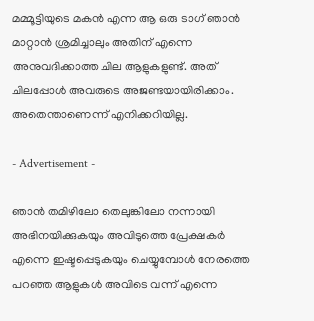മമ്മൂട്ടിയുടെ മകൻ എന്ന ആ ഒരു ടാഗ് ഞാൻ മാറ്റാൻ ശ്രമിച്ചാലും അതിന് എന്നെ അനുവദിക്കാത്ത ചില ആളുകളുണ്ട്. അത് ചിലപ്പോൾ അവരുടെ അജണ്ടയായിരിക്കാം. അതെന്താണെന്ന് എനിക്കറിയില്ല.

- Advertisement -

ഞാൻ തമിഴിലോ തെലുങ്കിലോ നന്നായി അഭിനയിക്കുകയും അവിടുത്തെ പ്രേക്ഷകർ എന്നെ ഇഷ്ടപ്പെടുകയും ചെയ്യുമ്പോൾ നേരത്തെ പറഞ്ഞ ആളുകൾ അവിടെ വന്ന് എന്നെ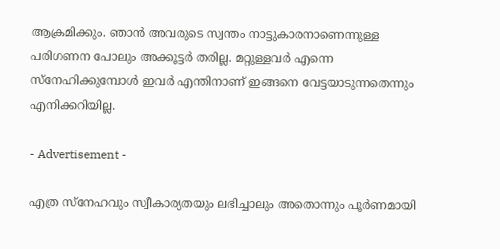ആക്രമിക്കും. ഞാൻ അവരുടെ സ്വന്തം നാട്ടുകാരനാണെന്നുള്ള പരിഗണന പോലും അക്കൂട്ടർ തരില്ല. മറ്റുള്ളവർ എന്നെ സ്നേഹിക്കുമ്പോൾ ഇവർ എന്തിനാണ് ഇങ്ങനെ വേട്ടയാടുന്നതെന്നും എനിക്കറിയില്ല.

- Advertisement -

എത്ര സ്നേഹവും സ്വീകാര്യതയും ലഭിച്ചാലും അതൊന്നും പൂർണമായി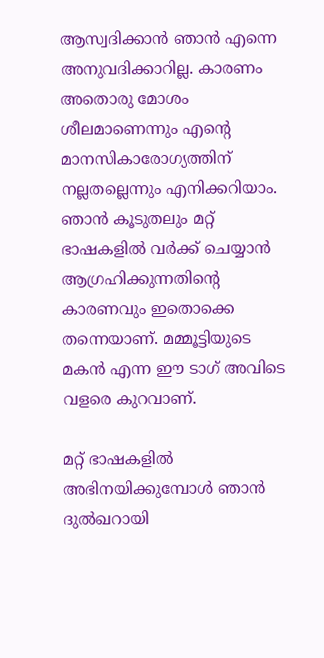ആസ്വദിക്കാൻ ഞാൻ എന്നെ അനുവദിക്കാറില്ല. കാരണം അതൊരു മോശം ശീലമാണെന്നും എന്റെ മാനസികാരോഗ്യത്തിന് നല്ലതല്ലെന്നും എനിക്കറിയാം. ഞാൻ കൂടുതലും മറ്റ് ഭാഷകളിൽ വർക്ക് ചെയ്യാൻ ആഗ്രഹിക്കുന്നതിന്റെ കാരണവും ഇതൊക്കെ തന്നെയാണ്. മമ്മൂട്ടിയുടെ മകൻ എന്ന ഈ ടാഗ് അവിടെ വളരെ കുറവാണ്.

മറ്റ് ഭാഷകളിൽ അഭിനയിക്കുമ്പോൾ ഞാൻ ദുൽഖറായി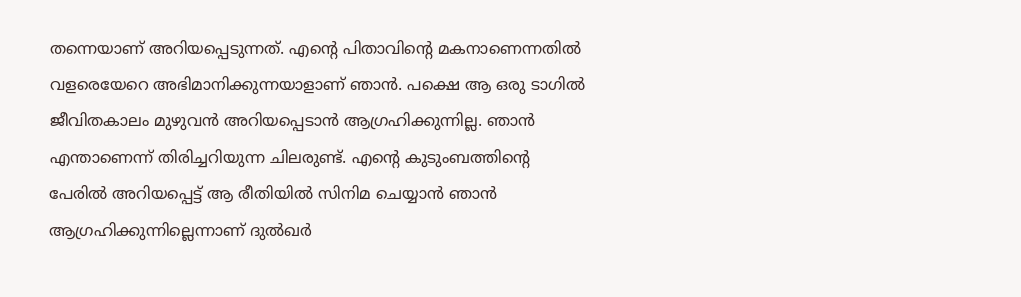തന്നെയാണ് അറിയപ്പെടുന്നത്. എന്റെ പിതാവിന്റെ മകനാണെന്നതിൽ വളരെയേറെ അഭിമാനിക്കുന്നയാളാണ് ഞാൻ. പക്ഷെ ആ ഒരു ടാഗിൽ ജീവിതകാലം മുഴുവൻ അറിയപ്പെടാൻ ആഗ്രഹിക്കുന്നില്ല. ഞാൻ എന്താണെന്ന് തിരിച്ചറിയുന്ന ചിലരുണ്ട്. എന്റെ കുടുംബത്തിന്റെ പേരിൽ അറിയപ്പെട്ട് ആ രീതിയിൽ സിനിമ ചെയ്യാൻ ഞാൻ ആഗ്രഹിക്കുന്നില്ലെന്നാണ് ദുൽഖർ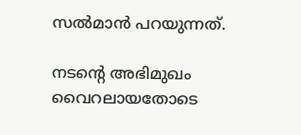സൽമാൻ പറയുന്നത്.

നടന്റെ അഭിമുഖം വൈറലായതോടെ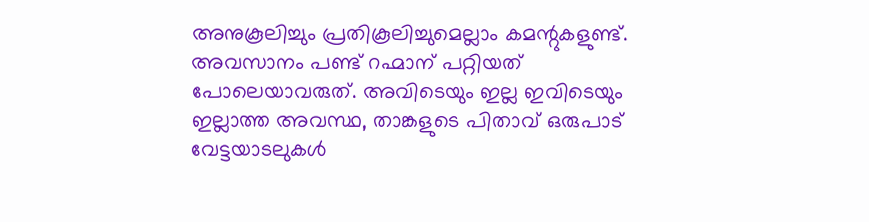അനുകൂലിച്ചും പ്രതികൂലിച്ചുമെല്ലാം കമന്റുകളുണ്ട്. അവസാനം പണ്ട് റഹ്മാന് പറ്റിയത് പോലെയാവരുത്. അവിടെയും ഇല്ല ഇവിടെയും ഇല്ലാത്ത അവസ്ഥ, താങ്കളുടെ പിതാവ് ഒരുപാട് വേട്ടയാടലുകൾ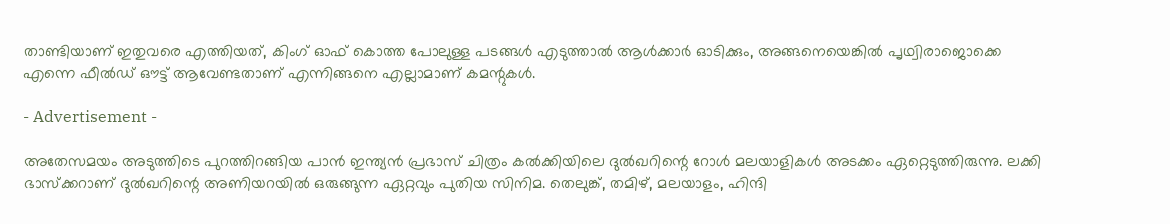താണ്ടിയാണ് ഇതുവരെ എത്തിയത്, കിംഗ് ഓഫ് കൊത്ത പോലുള്ള പടങ്ങൾ എടുത്താൽ ആൾക്കാർ ഓടിക്കും, അങ്ങനെയെങ്കിൽ പൃഥ്വിരാജൊക്കെ എന്നെ ഫീൽഡ് ഔട്ട്‌ ആവേണ്ടതാണ് എന്നിങ്ങനെ എല്ലാമാണ് കമന്റുകൾ.

- Advertisement -

അതേസമയം അടുത്തിടെ പുറത്തിറങ്ങിയ പാൻ ഇന്ത്യൻ പ്രഭാസ് ചിത്രം കൽക്കിയിലെ ദുൽഖറിന്റെ റോൾ മലയാളികൾ അടക്കം ഏറ്റെടുത്തിരുന്നു. ലക്കി ഭാസ്ക്കറാണ് ദുൽഖറിന്റെ അണിയറയിൽ ഒരുങ്ങുന്ന ഏറ്റവും പുതിയ സിനിമ. തെലുങ്ക്, തമിഴ്, മലയാളം, ഹിന്ദി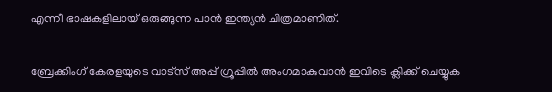എന്നീ ഭാഷകളിലായ് ഒരുങ്ങുന്ന പാൻ ഇന്ത്യൻ ചിത്രമാണിത്.

ബ്രേക്കിംഗ് കേരളയുടെ വാട്സ് അപ്പ് ഗ്രൂപ്പിൽ അംഗമാകുവാൻ ഇവിടെ ക്ലിക്ക് ചെയ്യുക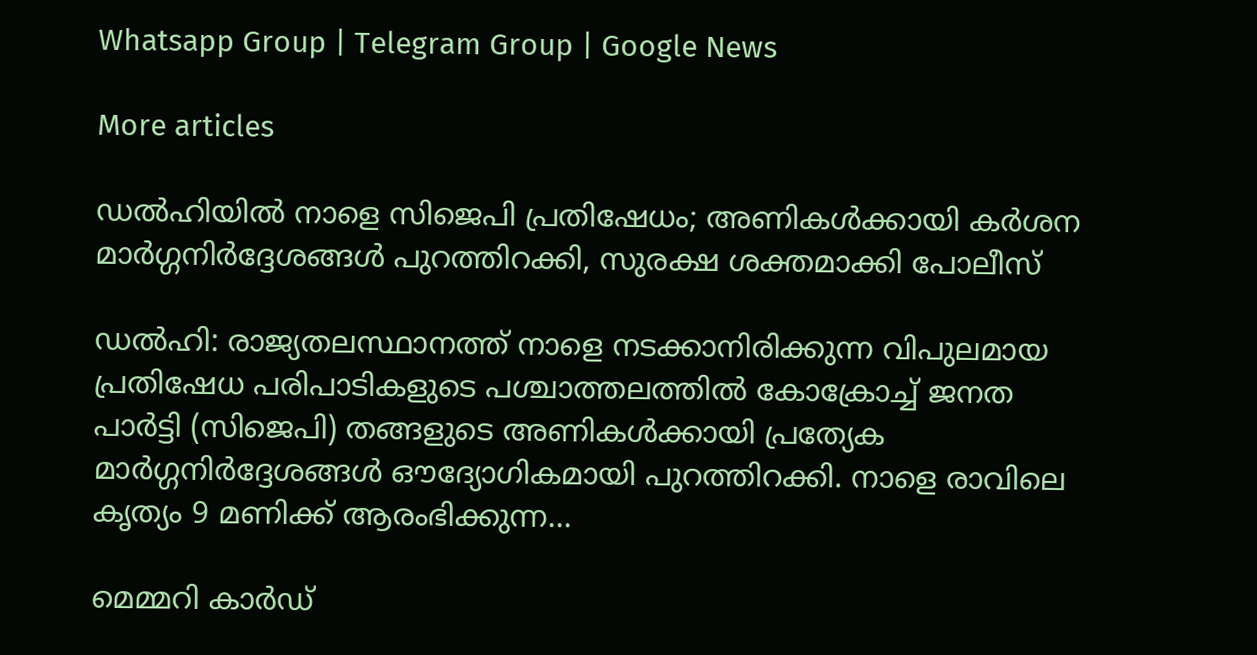Whatsapp Group | Telegram Group | Google News

More articles

ഡൽഹിയിൽ നാളെ സിജെപി പ്രതിഷേധം; അണികൾക്കായി കർശന മാർഗ്ഗനിർദ്ദേശങ്ങൾ പുറത്തിറക്കി, സുരക്ഷ ശക്തമാക്കി പോലീസ്

ഡൽഹി: രാജ്യതലസ്ഥാനത്ത് നാളെ നടക്കാനിരിക്കുന്ന വിപുലമായ പ്രതിഷേധ പരിപാടികളുടെ പശ്ചാത്തലത്തിൽ കോക്രോച്ച് ജനത പാർട്ടി (സിജെപി) തങ്ങളുടെ അണികൾക്കായി പ്രത്യേക മാർഗ്ഗനിർദ്ദേശങ്ങൾ ഔദ്യോഗികമായി പുറത്തിറക്കി. നാളെ രാവിലെ കൃത്യം 9 മണിക്ക് ആരംഭിക്കുന്ന...

മെമ്മറി കാർഡ്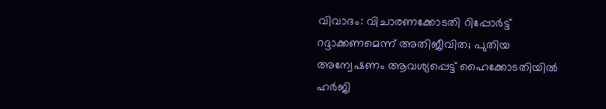വിവാദം: വിചാരണക്കോടതി റിപ്പോർട്ട് റദ്ദാക്കണമെന്ന് അതിജീവിത; പുതിയ അന്വേഷണം ആവശ്യപ്പെട്ട് ഹൈക്കോടതിയിൽ ഹർജി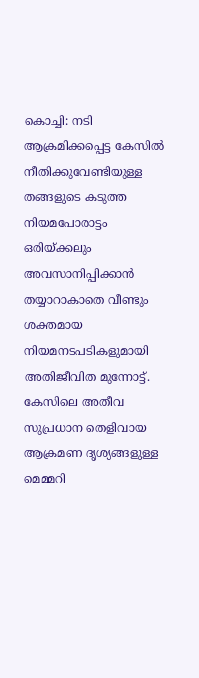കൊച്ചി: നടി ആക്രമിക്കപ്പെട്ട കേസിൽ നീതിക്കുവേണ്ടിയുള്ള തങ്ങളുടെ കടുത്ത നിയമപോരാട്ടം ഒരിയ്ക്കലും അവസാനിപ്പിക്കാൻ തയ്യാറാകാതെ വീണ്ടും ശക്തമായ നിയമനടപടികളുമായി അതിജീവിത മുന്നോട്ട്. കേസിലെ അതീവ സുപ്രധാന തെളിവായ ആക്രമണ ദൃശ്യങ്ങളുള്ള മെമ്മറി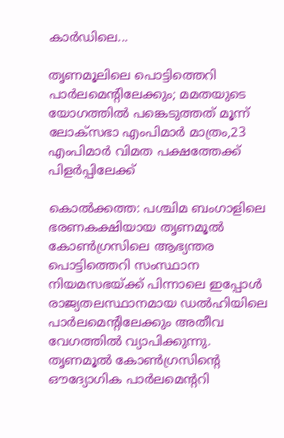കാർഡിലെ...

തൃണമൂലിലെ പൊട്ടിത്തെറി പാർലമെന്റിലേക്കും; മമതയുടെ യോഗത്തിൽ പങ്കെടുത്തത് മൂന്ന് ലോക്‌സഭാ എംപിമാർ മാത്രം,23 എംപിമാർ വിമത പക്ഷത്തേക്ക് പിളർപ്പിലേക്ക്

കൊൽക്കത്ത: പശ്ചിമ ബംഗാളിലെ ഭരണകക്ഷിയായ തൃണമൂൽ കോൺഗ്രസിലെ ആഭ്യന്തര പൊട്ടിത്തെറി സംസ്ഥാന നിയമസഭയ്ക്ക് പിന്നാലെ ഇപ്പോൾ രാജ്യതലസ്ഥാനമായ ഡൽഹിയിലെ പാർലമെന്റിലേക്കും അതീവ വേഗത്തിൽ വ്യാപിക്കുന്നു. തൃണമൂൽ കോൺഗ്രസിന്റെ ഔദ്യോഗിക പാർലമെന്ററി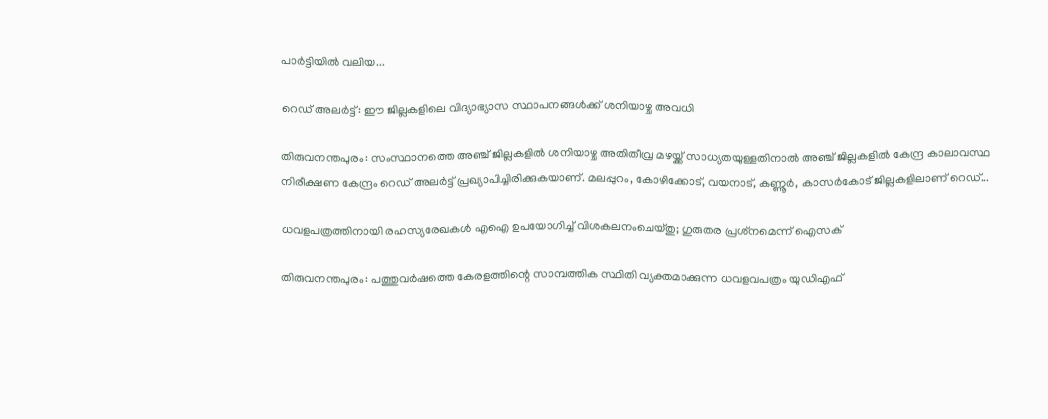പാർട്ടിയിൽ വലിയ...

റെഡ് അലർട്ട്: ഈ ജില്ലകളിലെ വിദ്യാഭ്യാസ സ്ഥാപനങ്ങൾക്ക് ശനിയാഴ്ച അവധി

തിരുവനന്തപുരം: സംസ്ഥാനത്തെ അഞ്ച് ജില്ലകളിൽ ശനിയാഴ്ച അതിതീവ്ര മഴയ്ക്ക് സാധ്യതയുള്ളതിനാൽ അഞ്ച് ജില്ലകളിൽ കേന്ദ്ര കാലാവസ്ഥ നിരീക്ഷണ കേന്ദ്രം റെഡ് അലർട്ട് പ്രഖ്യാപിച്ചിരിക്കുകയാണ്. മലപ്പുറം, കോഴിക്കോട്, വയനാട്, കണ്ണൂർ, കാസർകോട് ജില്ലകളിലാണ് റെഡ്...

ധവളപത്രത്തിനായി രഹസ്യരേഖകൾ എഐ ഉപയോഗിച്ച് വിശകലനംചെയ്തു; ഗുരുതര പ്രശ്‌നമെന്ന് ഐസക്

തിരുവനന്തപുരം: പത്തുവർഷത്തെ കേരളത്തിന്റെ സാമ്പത്തിക സ്ഥിതി വ്യക്തമാക്കുന്ന ധവളവപത്രം യുഡിഎഫ്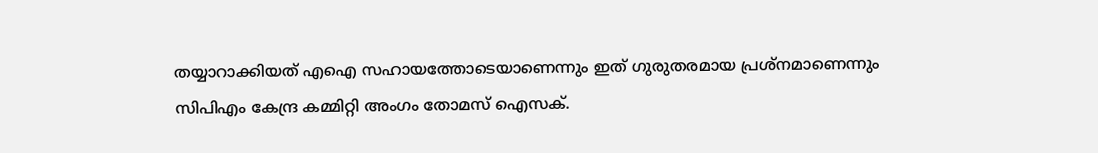തയ്യാറാക്കിയത് എഐ സഹായത്തോടെയാണെന്നും ഇത് ഗുരുതരമായ പ്രശ്‌നമാണെന്നും സിപിഎം കേന്ദ്ര കമ്മിറ്റി അംഗം തോമസ് ഐസക്.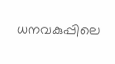ധനവകുപ്പിലെ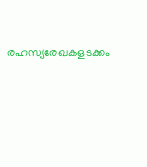രഹസ്യരേഖകളടക്കം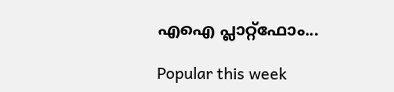എഐ പ്ലാറ്റ്‌ഫോം...

Popular this week